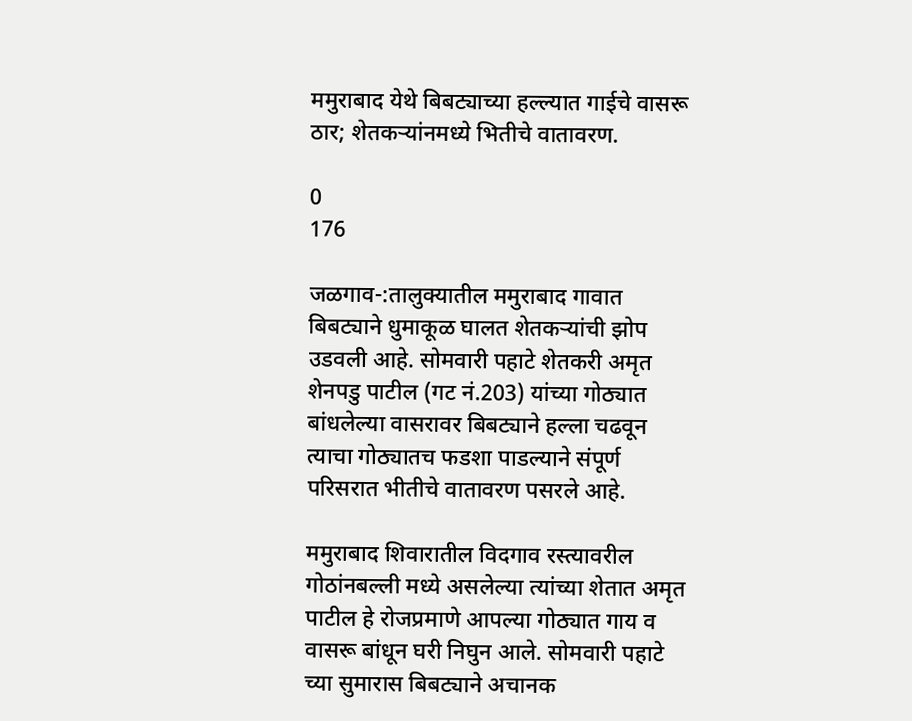ममुराबाद येथे बिबट्याच्या हल्ल्यात गाईचे वासरू ठार; शेतकर्‍यांनमध्ये भितीचे वातावरण.

0
176

जळगाव-:तालुक्यातील ममुराबाद गावात बिबट्याने धुमाकूळ घालत शेतकऱ्यांची झोप उडवली आहे. सोमवारी पहाटे शेतकरी अमृत शेनपडु पाटील (गट नं.203) यांच्या गोठ्यात बांधलेल्या वासरावर बिबट्याने हल्ला चढवून त्याचा गोठ्यातच फडशा पाडल्याने संपूर्ण परिसरात भीतीचे वातावरण पसरले आहे.

ममुराबाद शिवारातील विदगाव रस्त्यावरील गोठांनबल्ली मध्ये असलेल्या त्यांच्या शेतात अमृत पाटील हे रोजप्रमाणे आपल्या गोठ्यात गाय व वासरू बांधून घरी निघुन आले. सोमवारी पहाटे च्या सुमारास बिबट्याने अचानक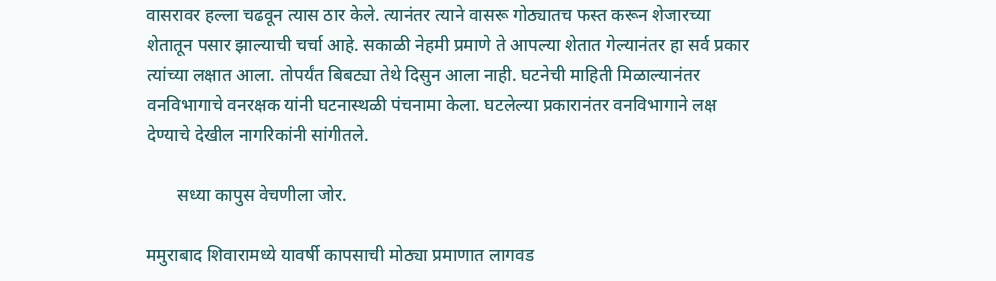वासरावर हल्ला चढवून त्यास ठार केले. त्यानंतर त्याने वासरू गोठ्यातच फस्त करून शेजारच्या शेतातून पसार झाल्याची चर्चा आहे. सकाळी नेहमी प्रमाणे ते आपल्या शेतात गेल्यानंतर हा सर्व प्रकार त्यांच्या लक्षात आला. तोपर्यंत बिबट्या तेथे दिसुन आला नाही. घटनेची माहिती मिळाल्यानंतर वनविभागाचे वनरक्षक यांनी घटनास्थळी पंचनामा केला. घटलेल्या प्रकारानंतर वनविभागाने लक्ष देण्याचे देखील नागरिकांनी सांगीतले.

       सध्या कापुस वेचणीला जोर.

ममुराबाद शिवारामध्ये यावर्षी कापसाची मोठ्या प्रमाणात लागवड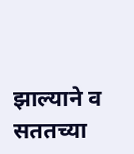झाल्याने व सततच्या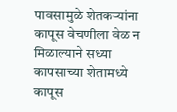पावसामुळे शेतकऱ्यांना कापूस वेचणीला वेळ न मिळाल्याने सध्या कापसाच्या शेतामध्ये कापूस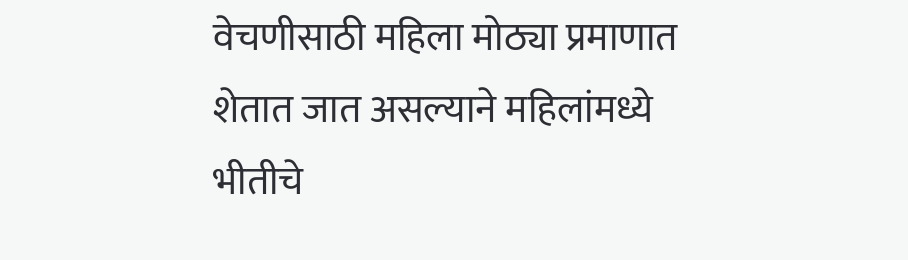वेचणीसाठी महिला मोठ्या प्रमाणात शेतात जात असल्याने महिलांमध्ये भीतीचे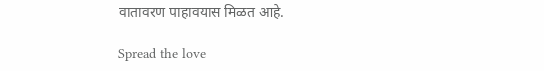वातावरण पाहावयास मिळत आहे.

Spread the love